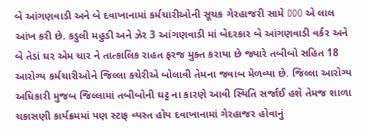બે આંગણવાડી અને બે દવાખાનામાં કર્મચારીઓની સૂચક ગેરહાજરી સામે DDO એ લાલ આંખ કરી છે. કડુલી મહુડી અને ઝેર 3 આંગણવાડી માં બેદરકાર બે આંગણવાડી વર્કર અને બે તેડાં ઘર એમ ચાર ને તાત્કાલિક રાહત ફરજ મુક્ત કરાયા છે જ્યારે તબીબો સહિત 18 આરોગ્ય કર્મચારીઓને જિલ્લા કચેરીએ બોલાવી તેમના જવાબ મેળવ્યા છે. જિલ્લા આરોગ્ય અધિકારી મુજબ જિલ્લામાં તબીબોની ઘટ્ટ ના કારણે આવી સ્થિતિ સર્જાઈ હશે તેમજ શાળા ચકાસણી કાર્યક્રમમાં પણ સ્ટાફ વ્યસ્ત હોય દવાખાનામાં ગેરહાજર હોવાનું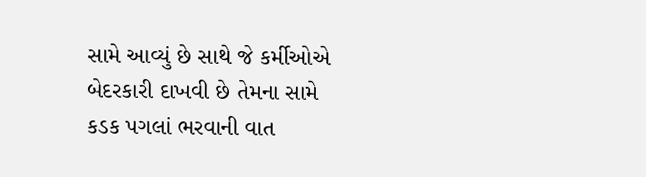સામે આવ્યું છે સાથે જે કર્મીઓએ બેદરકારી દાખવી છે તેમના સામે કડક પગલાં ભરવાની વાત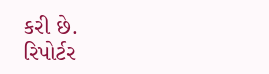કરી છે.
રિપોર્ટર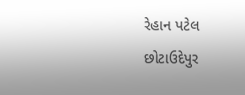રેહાન પટેલ છોટાઉદેપુર